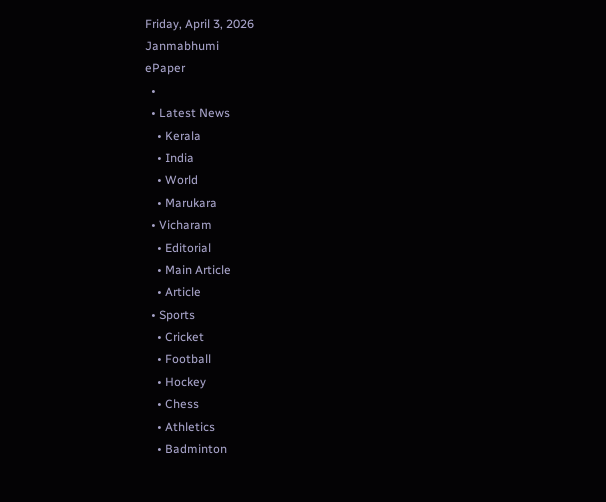Friday, April 3, 2026
Janmabhumi
ePaper
  •
  • Latest News
    • Kerala
    • India
    • World
    • Marukara
  • Vicharam
    • Editorial
    • Main Article
    • Article
  • Sports
    • Cricket
    • Football
    • Hockey
    • Chess
    • Athletics
    • Badminton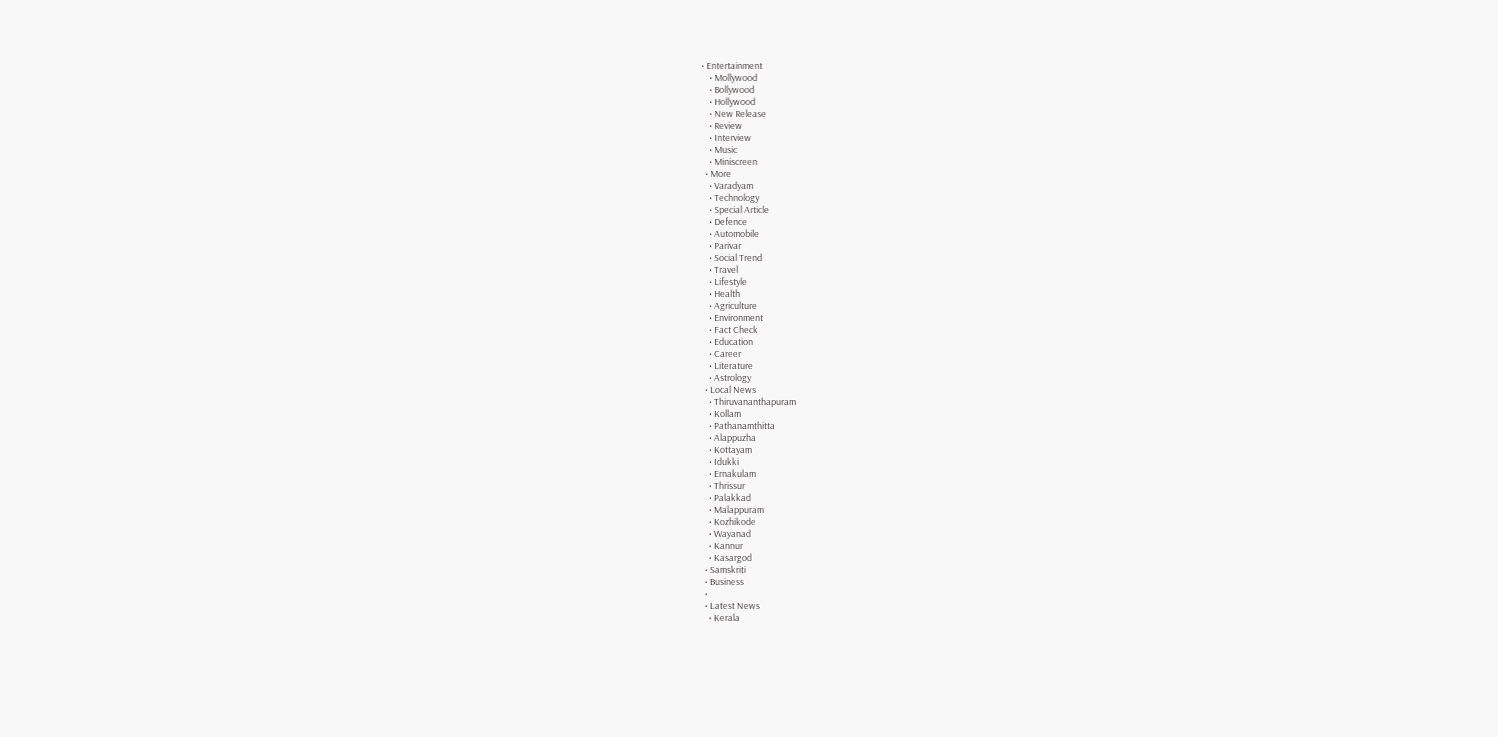• Entertainment
    • Mollywood
    • Bollywood
    • Hollywood
    • New Release
    • Review
    • Interview
    • Music
    • Miniscreen
  • More
    • Varadyam
    • Technology
    • Special Article
    • Defence
    • Automobile
    • Parivar
    • Social Trend
    • Travel
    • Lifestyle
    • Health
    • Agriculture
    • Environment
    • Fact Check
    • Education
    • Career
    • Literature
    • Astrology
  • Local News
    • Thiruvananthapuram
    • Kollam
    • Pathanamthitta
    • Alappuzha
    • Kottayam
    • Idukki
    • Ernakulam
    • Thrissur
    • Palakkad
    • Malappuram
    • Kozhikode
    • Wayanad
    • Kannur
    • Kasargod
  • Samskriti
  • Business
  •
  • Latest News
    • Kerala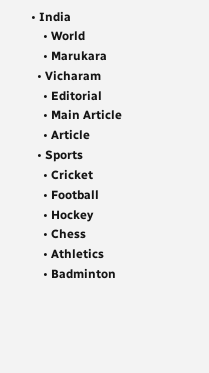• India
    • World
    • Marukara
  • Vicharam
    • Editorial
    • Main Article
    • Article
  • Sports
    • Cricket
    • Football
    • Hockey
    • Chess
    • Athletics
    • Badminton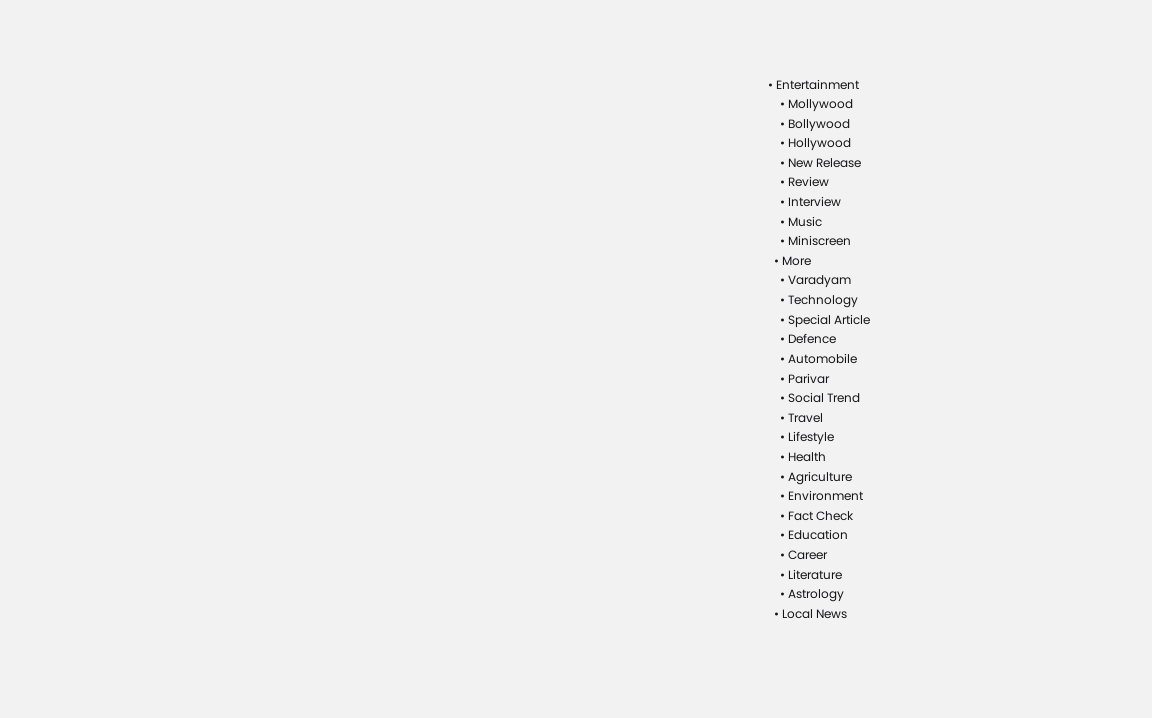• Entertainment
    • Mollywood
    • Bollywood
    • Hollywood
    • New Release
    • Review
    • Interview
    • Music
    • Miniscreen
  • More
    • Varadyam
    • Technology
    • Special Article
    • Defence
    • Automobile
    • Parivar
    • Social Trend
    • Travel
    • Lifestyle
    • Health
    • Agriculture
    • Environment
    • Fact Check
    • Education
    • Career
    • Literature
    • Astrology
  • Local News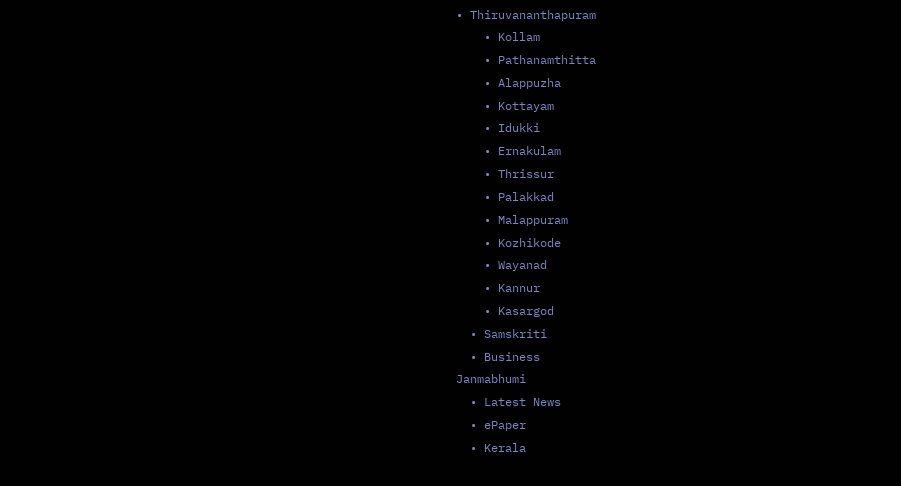• Thiruvananthapuram
    • Kollam
    • Pathanamthitta
    • Alappuzha
    • Kottayam
    • Idukki
    • Ernakulam
    • Thrissur
    • Palakkad
    • Malappuram
    • Kozhikode
    • Wayanad
    • Kannur
    • Kasargod
  • Samskriti
  • Business
Janmabhumi
  • Latest News
  • ePaper
  • Kerala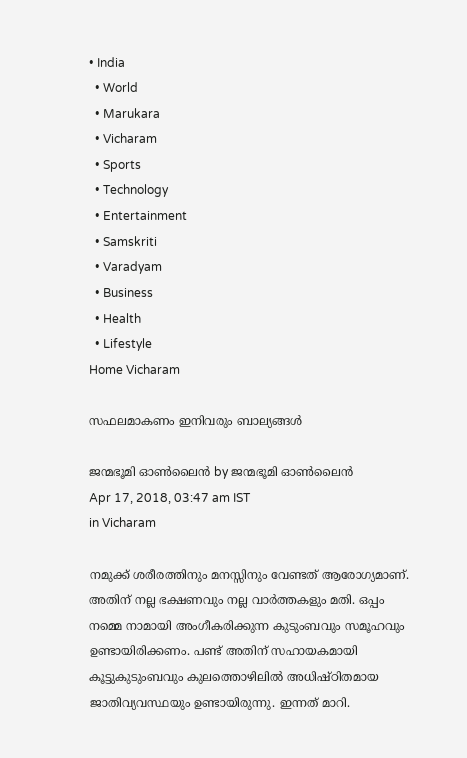• India
  • World
  • Marukara
  • Vicharam
  • Sports
  • Technology
  • Entertainment
  • Samskriti
  • Varadyam
  • Business
  • Health
  • Lifestyle
Home Vicharam

സഫലമാകണം ഇനിവരും ബാല്യങ്ങള്‍

ജന്മഭൂമി ഓണ്‍ലൈന്‍ by ജന്മഭൂമി ഓണ്‍ലൈന്‍
Apr 17, 2018, 03:47 am IST
in Vicharam

നമുക്ക് ശരീരത്തിനും മനസ്സിനും വേണ്ടത് ആരോഗ്യമാണ്. അതിന് നല്ല ഭക്ഷണവും നല്ല വാര്‍ത്തകളും മതി. ഒപ്പം നമ്മെ നാമായി അംഗീകരിക്കുന്ന കുടുംബവും സമൂഹവും ഉണ്ടായിരിക്കണം. പണ്ട് അതിന് സഹായകമായി കൂട്ടുകുടുംബവും കുലത്തൊഴിലില്‍ അധിഷ്ഠിതമായ ജാതിവ്യവസ്ഥയും ഉണ്ടായിരുന്നു. ഇന്നത് മാറി.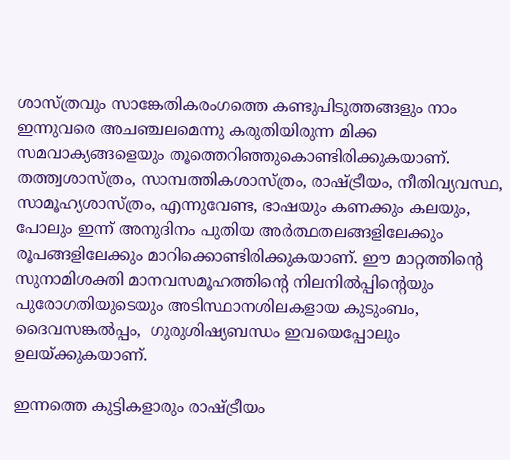ശാസ്ത്രവും സാങ്കേതികരംഗത്തെ കണ്ടുപിടുത്തങ്ങളും നാം ഇന്നുവരെ അചഞ്ചലമെന്നു കരുതിയിരുന്ന മിക്ക സമവാക്യങ്ങളെയും തൂത്തെറിഞ്ഞുകൊണ്ടിരിക്കുകയാണ്. തത്ത്വശാസ്ത്രം, സാമ്പത്തികശാസ്ത്രം, രാഷ്‌ട്രീയം, നീതിവ്യവസ്ഥ, സാമൂഹ്യശാസ്ത്രം, എന്നുവേണ്ട, ഭാഷയും കണക്കും കലയും, പോലും ഇന്ന് അനുദിനം പുതിയ അര്‍ത്ഥതലങ്ങളിലേക്കും രൂപങ്ങളിലേക്കും മാറിക്കൊണ്ടിരിക്കുകയാണ്. ഈ മാറ്റത്തിന്റെ സുനാമിശക്തി മാനവസമൂഹത്തിന്റെ നിലനില്‍പ്പിന്റെയും പുരോഗതിയുടെയും അടിസ്ഥാനശിലകളായ കുടുംബം, ദൈവസങ്കല്‍പ്പം,  ഗുരുശിഷ്യബന്ധം ഇവയെപ്പോലും ഉലയ്‌ക്കുകയാണ്.

ഇന്നത്തെ കുട്ടികളാരും രാഷ്‌ട്രീയം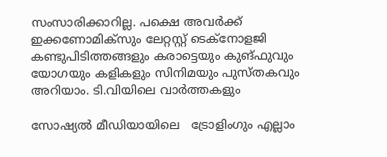സംസാരിക്കാറില്ല. പക്ഷെ അവര്‍ക്ക് ഇക്കണോമിക്‌സും ലേറ്റസ്റ്റ് ടെക്‌നോളജി കണ്ടുപിടിത്തങ്ങളും കരാട്ടെയും കുങ്ഫുവും യോഗയും കളികളും സിനിമയും പുസ്തകവും അറിയാം. ടി.വിയിലെ വാര്‍ത്തകളും

സോഷ്യല്‍ മീഡിയായിലെ   ട്രോളിംഗും എല്ലാം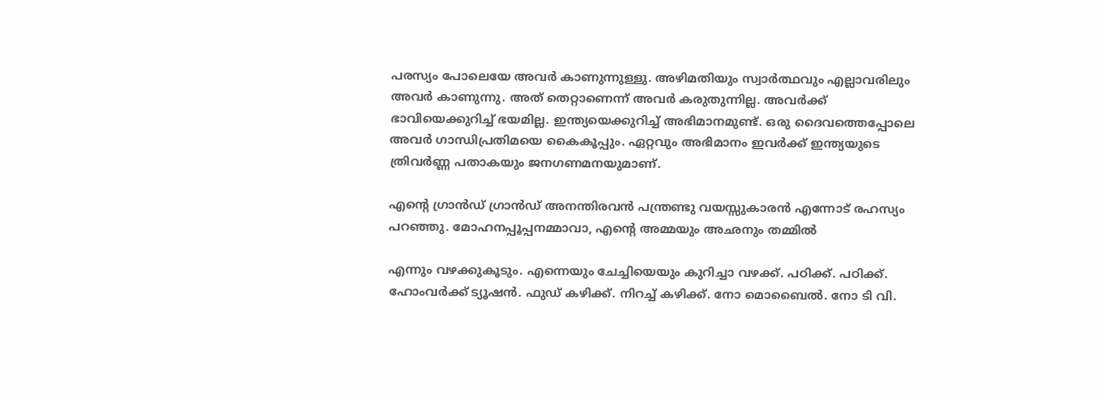പരസ്യം പോലെയേ അവര്‍ കാണുന്നുള്ളു. അഴിമതിയും സ്വാര്‍ത്ഥവും എല്ലാവരിലും അവര്‍ കാണുന്നു. അത് തെറ്റാണെന്ന് അവര്‍ കരുതുന്നില്ല. അവര്‍ക്ക്  ഭാവിയെക്കുറിച്ച് ഭയമില്ല. ഇന്ത്യയെക്കുറിച്ച് അഭിമാനമുണ്ട്. ഒരു ദൈവത്തെപ്പോലെ അവര്‍ ഗാന്ധിപ്രതിമയെ കൈകൂപ്പും. ഏറ്റവും അഭിമാനം ഇവര്‍ക്ക് ഇന്ത്യയുടെ ത്രിവര്‍ണ്ണ പതാകയും ജനഗണമനയുമാണ്.

എന്റെ ഗ്രാന്‍ഡ് ഗ്രാന്‍ഡ് അനന്തിരവന്‍ പന്ത്രണ്ടു വയസ്സുകാരന്‍ എന്നോട് രഹസ്യം പറഞ്ഞു. മോഹനപ്പൂപ്പനമ്മാവാ, എന്റെ അമ്മയും അഛനും തമ്മില്‍

എന്നും വഴക്കുകൂടും. എന്നെയും ചേച്ചിയെയും കുറിച്ചാ വഴക്ക്. പഠിക്ക്. പഠിക്ക്. ഹോംവര്‍ക്ക് ട്യൂഷന്‍. ഫുഡ് കഴിക്ക്. നിറച്ച് കഴിക്ക്. നോ മൊബൈല്‍. നോ ടി വി.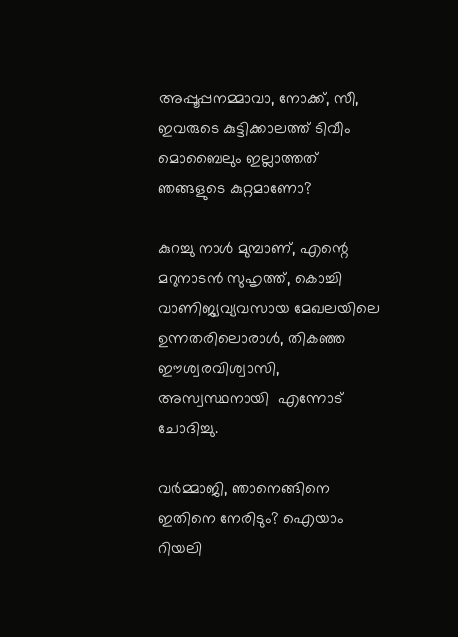അപ്പൂപ്പനമ്മാവാ, നോക്ക്, സീ, ഇവരുടെ കുട്ടിക്കാലത്ത് ടിവീം മൊബൈലും ഇല്ലാത്തത് ഞങ്ങളുടെ കുറ്റമാണോ?

കുറച്ചു നാള്‍ മുമ്പാണ്, എന്റെ മറുനാടന്‍ സുഹൃത്ത്, കൊച്ചി വാണിജ്യവ്യവസായ മേഖലയിലെ ഉന്നതരിലൊരാള്‍, തികഞ്ഞ ഈശ്വരവിശ്വാസി, അസ്വസ്ഥനായി  എന്നോട് ചോദിച്ചു.

വര്‍മ്മാജി, ഞാനെങ്ങിനെ ഇതിനെ നേരിടും? ഐയാം റിയലി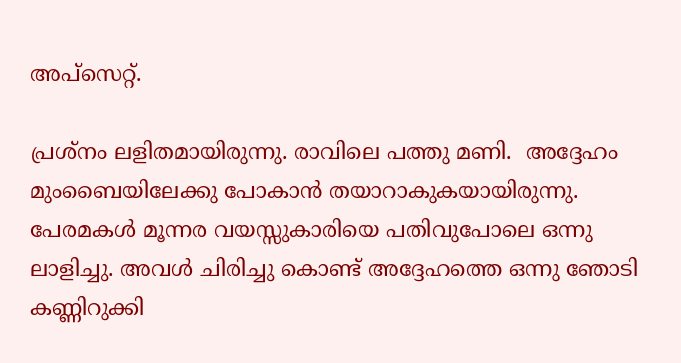അപ്‌സെറ്റ്.

പ്രശ്‌നം ലളിതമായിരുന്നു. രാവിലെ പത്തു മണി.  അദ്ദേഹം മുംബൈയിലേക്കു പോകാന്‍ തയാറാകുകയായിരുന്നു. പേരമകള്‍ മൂന്നര വയസ്സുകാരിയെ പതിവുപോലെ ഒന്നു ലാളിച്ചു. അവള്‍ ചിരിച്ചു കൊണ്ട് അദ്ദേഹത്തെ ഒന്നു ഞോടി കണ്ണിറുക്കി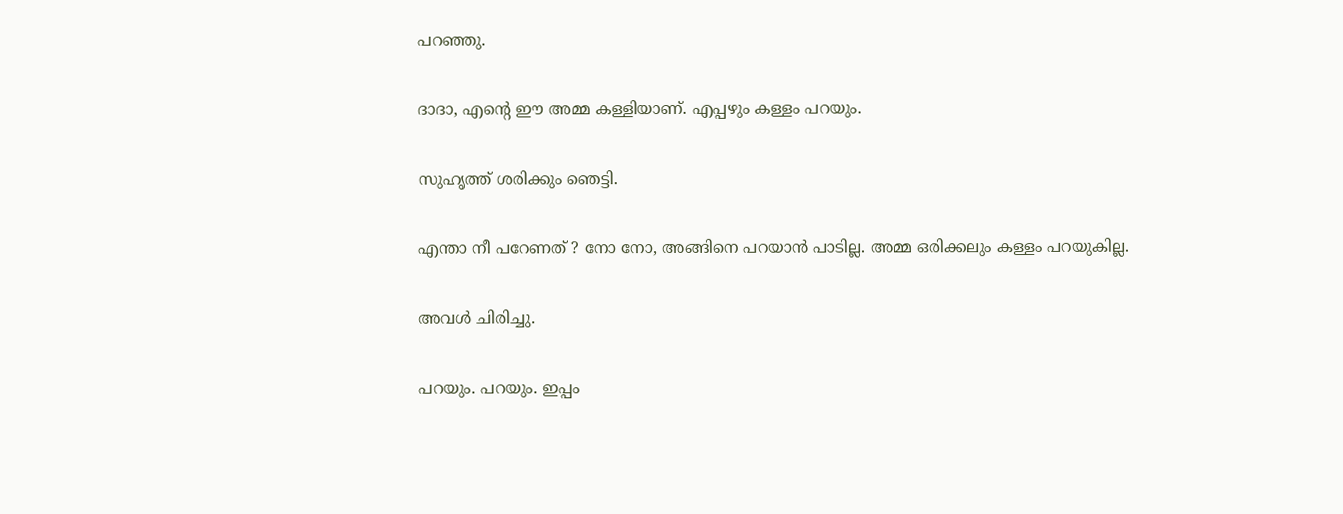പറഞ്ഞു.

ദാദാ, എന്റെ ഈ അമ്മ കള്ളിയാണ്. എപ്പഴും കള്ളം പറയും.

സുഹൃത്ത് ശരിക്കും ഞെട്ടി.

എന്താ നീ പറേണത് ? നോ നോ, അങ്ങിനെ പറയാന്‍ പാടില്ല. അമ്മ ഒരിക്കലും കള്ളം പറയുകില്ല.

അവള്‍ ചിരിച്ചു.

പറയും. പറയും. ഇപ്പം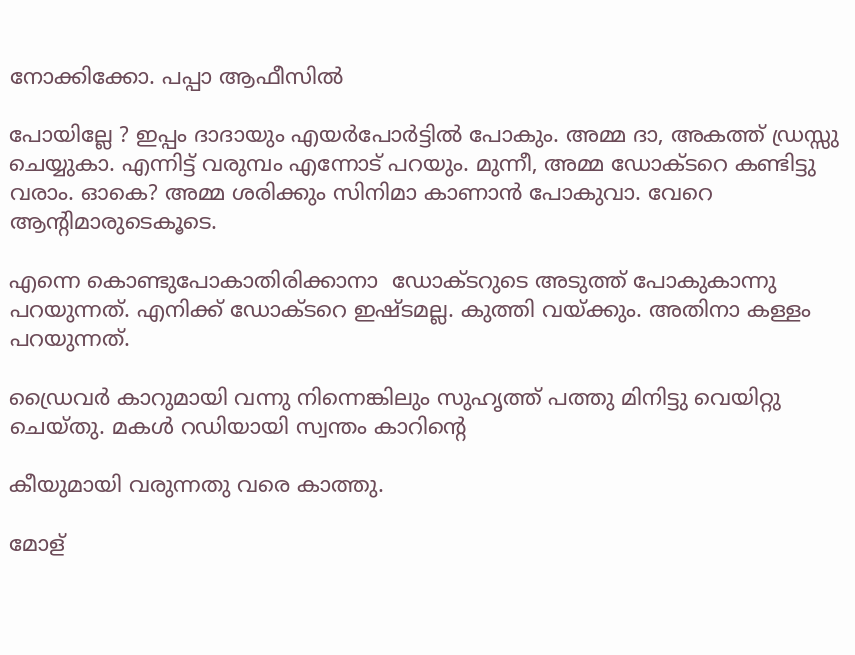നോക്കിക്കോ. പപ്പാ ആഫീസില്‍

പോയില്ലേ ? ഇപ്പം ദാദായും എയര്‍പോര്‍ട്ടില്‍ പോകും. അമ്മ ദാ, അകത്ത് ഡ്രസ്സു ചെയ്യുകാ. എന്നിട്ട് വരുമ്പം എന്നോട് പറയും. മുന്നീ, അമ്മ ഡോക്ടറെ കണ്ടിട്ടു വരാം. ഓകെ? അമ്മ ശരിക്കും സിനിമാ കാണാന്‍ പോകുവാ. വേറെ ആന്റിമാരുടെകൂടെ.

എന്നെ കൊണ്ടുപോകാതിരിക്കാനാ  ഡോക്ടറുടെ അടുത്ത് പോകുകാന്നു പറയുന്നത്. എനിക്ക് ഡോക്ടറെ ഇഷ്ടമല്ല. കുത്തി വയ്‌ക്കും. അതിനാ കള്ളം പറയുന്നത്.

ഡ്രൈവര്‍ കാറുമായി വന്നു നിന്നെങ്കിലും സുഹൃത്ത് പത്തു മിനിട്ടു വെയിറ്റു ചെയ്തു. മകള്‍ റഡിയായി സ്വന്തം കാറിന്റെ

കീയുമായി വരുന്നതു വരെ കാത്തു.

മോള്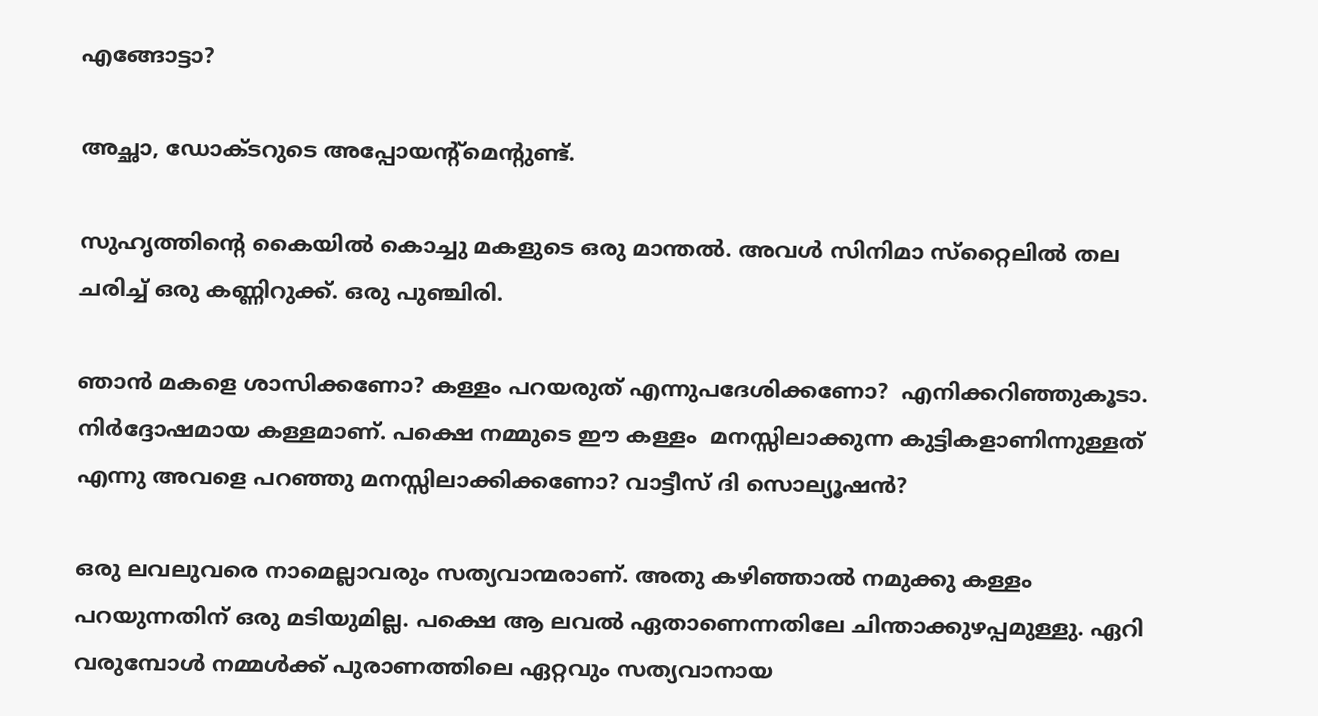എങ്ങോട്ടാ?

അച്ഛാ, ഡോക്ടറുടെ അപ്പോയന്റ്മെന്റുണ്ട്.

സുഹൃത്തിന്റെ കൈയില്‍ കൊച്ചു മകളുടെ ഒരു മാന്തല്‍. അവള്‍ സിനിമാ സ്‌റ്റൈലില്‍ തല ചരിച്ച് ഒരു കണ്ണിറുക്ക്. ഒരു പുഞ്ചിരി.

ഞാന്‍ മകളെ ശാസിക്കണോ? കള്ളം പറയരുത് എന്നുപദേശിക്കണോ?  എനിക്കറിഞ്ഞുകൂടാ. നിര്‍ദ്ദോഷമായ കള്ളമാണ്. പക്ഷെ നമ്മുടെ ഈ കള്ളം  മനസ്സിലാക്കുന്ന കുട്ടികളാണിന്നുള്ളത് എന്നു അവളെ പറഞ്ഞു മനസ്സിലാക്കിക്കണോ? വാട്ടീസ് ദി സൊല്യൂഷന്‍?

ഒരു ലവലുവരെ നാമെല്ലാവരും സത്യവാന്മരാണ്. അതു കഴിഞ്ഞാല്‍ നമുക്കു കള്ളം പറയുന്നതിന് ഒരു മടിയുമില്ല. പക്ഷെ ആ ലവല്‍ ഏതാണെന്നതിലേ ചിന്താക്കുഴപ്പമുള്ളു. ഏറി വരുമ്പോള്‍ നമ്മള്‍ക്ക് പുരാണത്തിലെ ഏറ്റവും സത്യവാനായ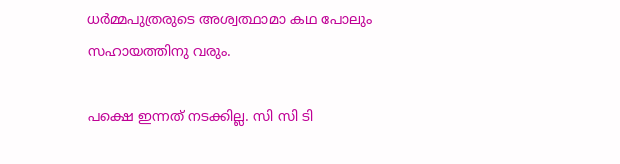ധര്‍മ്മപുത്രരുടെ അശ്വത്ഥാമാ കഥ പോലും സഹായത്തിനു വരും.

പക്ഷെ ഇന്നത് നടക്കില്ല. സി സി ടി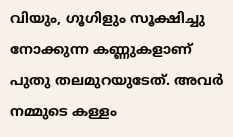വിയും, ഗൂഗിളും സൂക്ഷിച്ചു നോക്കുന്ന കണ്ണുകളാണ് പുതു തലമുറയുടേത്. അവര്‍ നമ്മുടെ കള്ളം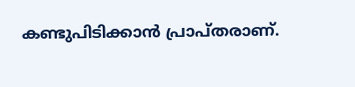കണ്ടുപിടിക്കാന്‍ പ്രാപ്തരാണ്.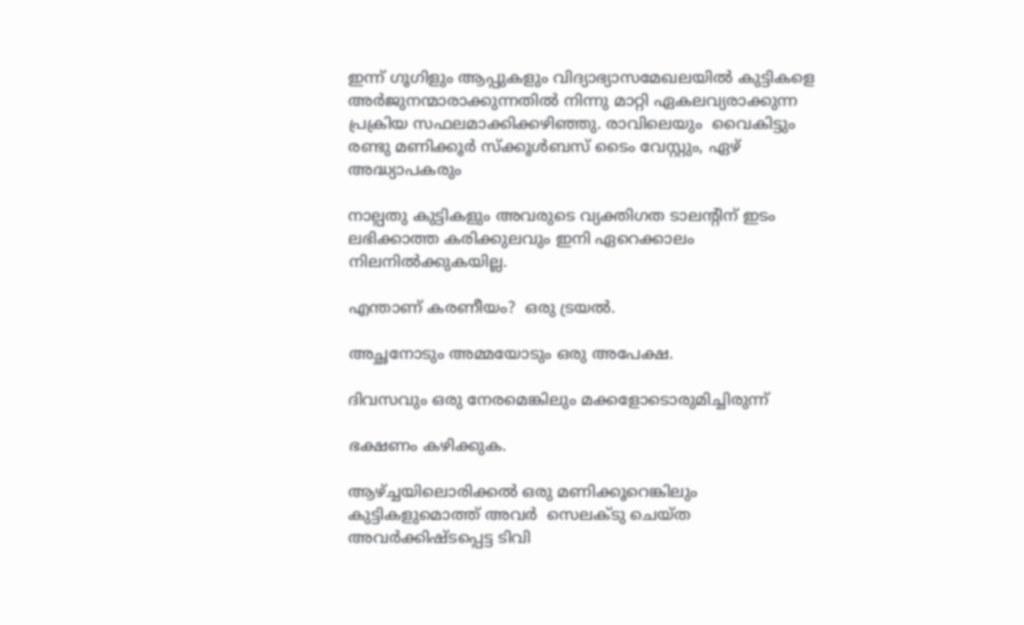ഇന്ന് ഗൂഗിളും ആപ്പുകളും വിദ്യാഭ്യാസമേഖലയില്‍ കുട്ടികളെ അര്‍ജുനന്മാരാക്കുന്നതില്‍ നിന്നു മാറ്റി ഏകലവ്യരാക്കുന്ന പ്രക്രിയ സഫലമാക്കിക്കഴിഞ്ഞു. രാവിലെയും  വൈകിട്ടും രണ്ടു മണിക്കൂര്‍ സ്‌ക്കൂള്‍ബസ് ടൈം വേസ്റ്റും, ഏഴ് അദ്ധ്യാപകരും

നാല്പതു കുട്ടികളും അവരുടെ വ്യക്തിഗത ടാലന്റിന് ഇടം ലഭിക്കാത്ത കരിക്കുലവും ഇനി ഏറെക്കാലം നിലനില്‍ക്കുകയില്ല.

എന്താണ് കരണീയം?  ഒരു ട്രയല്‍.

അച്ഛനോടും അമ്മയോടും ഒരു അപേക്ഷ.

ദിവസവും ഒരു നേരമെങ്കിലും മക്കളോടൊരുമിച്ചിരുന്ന്

ഭക്ഷണം കഴിക്കുക.

ആഴ്‌ച്ചയിലൊരിക്കല്‍ ഒരു മണിക്കൂറെങ്കിലും  കുട്ടികളുമൊത്ത് അവര്‍  സെലക്ടു ചെയ്ത അവര്‍ക്കിഷ്ടപ്പെട്ട ടിവി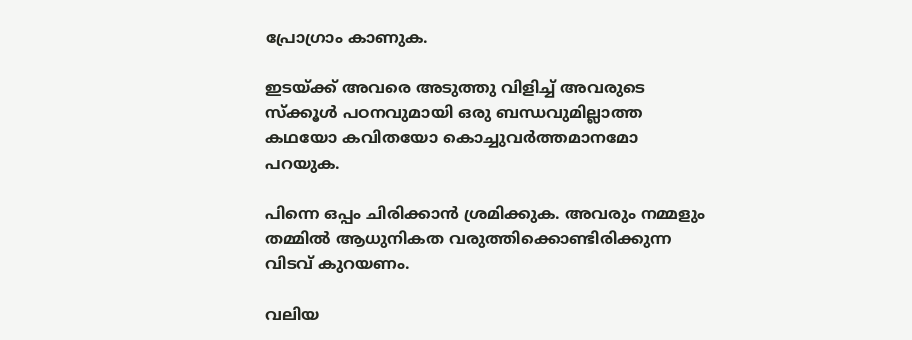പ്രോഗ്രാം കാണുക.

ഇടയ്‌ക്ക് അവരെ അടുത്തു വിളിച്ച് അവരുടെ സ്‌ക്കൂള്‍ പഠനവുമായി ഒരു ബന്ധവുമില്ലാത്ത കഥയോ കവിതയോ കൊച്ചുവര്‍ത്തമാനമോ പറയുക.

പിന്നെ ഒപ്പം ചിരിക്കാന്‍ ശ്രമിക്കുക. അവരും നമ്മളും തമ്മില്‍ ആധുനികത വരുത്തിക്കൊണ്ടിരിക്കുന്ന വിടവ് കുറയണം.

വലിയ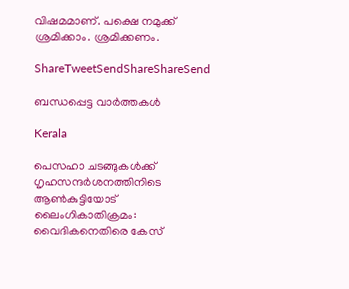വിഷമമാണ്. പക്ഷെ നമുക്ക് ശ്രമിക്കാം. ശ്രമിക്കണം.

ShareTweetSendShareShareSend

ബന്ധപ്പെട്ട വാര്‍ത്തകള്‍

Kerala

പെസഹാ ചടങ്ങുകള്‍ക്ക് ഗൃഹസന്ദര്‍ശനത്തിനിടെ ആണ്‍കുട്ടിയോട് ലൈംഗികാതിക്രമം: വൈദികനെതിരെ കേസ്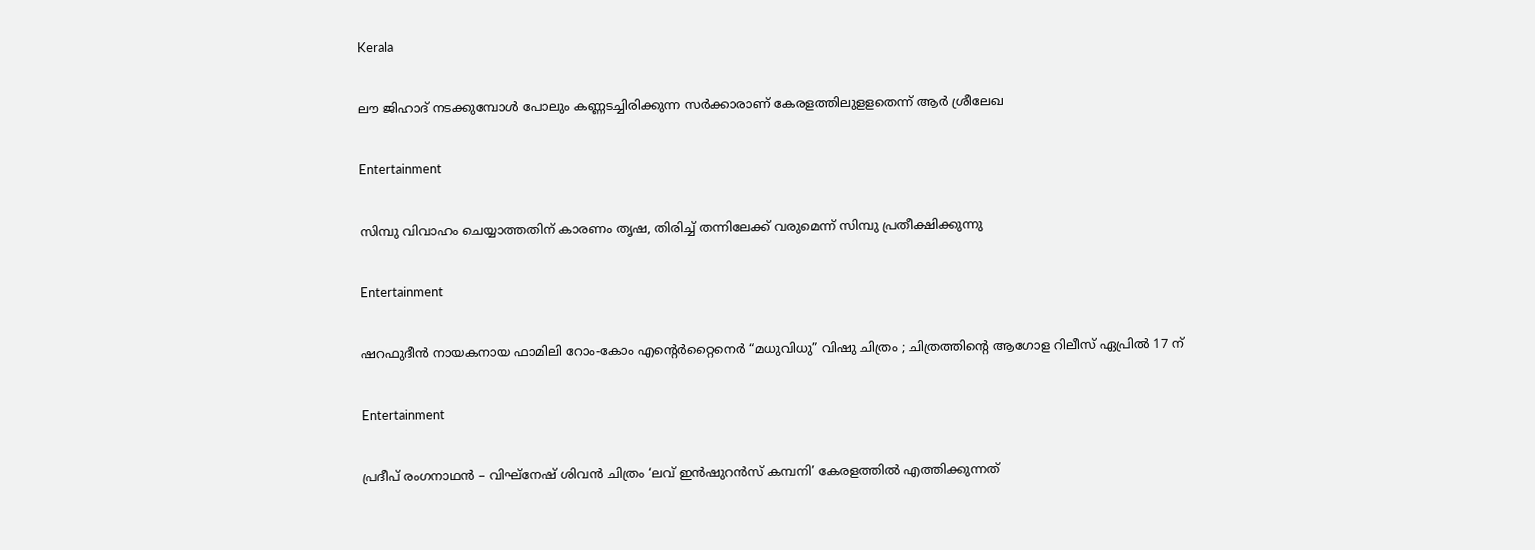Kerala

ലൗ ജിഹാദ് നടക്കുമ്പോള്‍ പോലും കണ്ണടച്ചിരിക്കുന്ന സര്‍ക്കാരാണ് കേരളത്തിലുളളതെന്ന് ആര്‍ ശ്രീലേഖ

Entertainment

സിമ്പു വിവാഹം ചെയ്യാത്തതിന് കാരണം തൃഷ, തിരിച്ച് തന്നിലേക്ക് വരുമെന്ന് സിമ്പു പ്രതീക്ഷിക്കുന്നു

Entertainment

ഷറഫുദീൻ നായകനായ ഫാമിലി റോം-കോം എന്റെർറ്റൈനെർ “മധുവിധു” വിഷു ചിത്രം ; ചിത്രത്തിന്റെ ആഗോള റിലീസ് ഏപ്രിൽ 17 ന്

Entertainment

പ്രദീപ് രംഗനാഥൻ – വിഘ്നേഷ് ശിവൻ ചിത്രം ‘ലവ് ഇൻഷുറൻസ് കമ്പനി’ കേരളത്തിൽ എത്തിക്കുന്നത്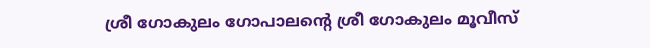ശ്രീ ഗോകുലം ഗോപാലന്റെ ശ്രീ ഗോകുലം മൂവീസ്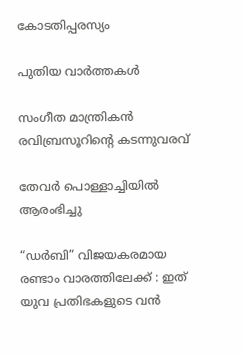കോടതിപ്പരസ്യം

പുതിയ വാര്‍ത്തകള്‍

സംഗീത മാന്ത്രികൻ രവിബ്രസൂറിന്റെ കടന്നുവരവ്

തേവർ പൊള്ളാച്ചിയിൽ ആരംഭിച്ചു

“ഡർബി” വിജയകരമായ രണ്ടാം വാരത്തിലേക്ക് : ഇത് യുവ പ്രതിഭകളുടെ വൻ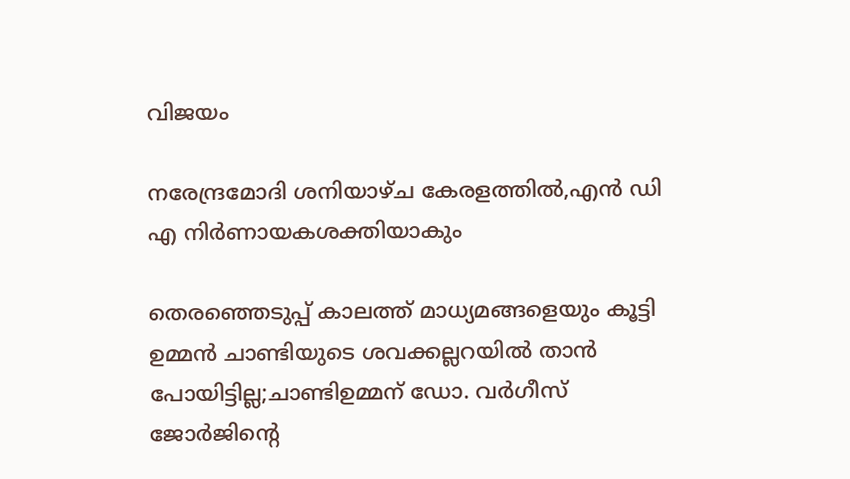വിജയം

നരേന്ദ്രമോദി ശനിയാഴ്ച കേരളത്തില്‍,എന്‍ ഡി എ നിര്‍ണായകശക്തിയാകും

തെരഞ്ഞെടുപ്പ് കാലത്ത് മാധ്യമങ്ങളെയും കൂട്ടി ഉമ്മന്‍ ചാണ്ടിയുടെ ശവക്കല്ലറയില്‍ താന്‍ പോയിട്ടില്ല;ചാണ്ടിഉമ്മന് ഡോ. വര്‍ഗീസ് ജോര്‍ജിന്റെ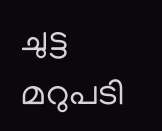ചുട്ട മറുപടി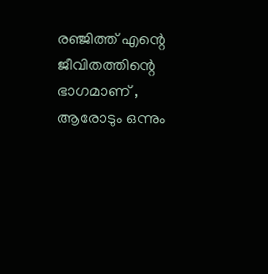രഞ്ജിത്ത് എന്റെ ജീവിതത്തിന്റെ ഭാഗമാണ് , ആരോടും ഒന്നും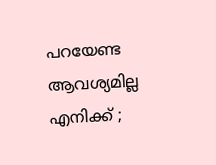പറയേണ്ട ആവശ്യമില്ല എനിക്ക് ;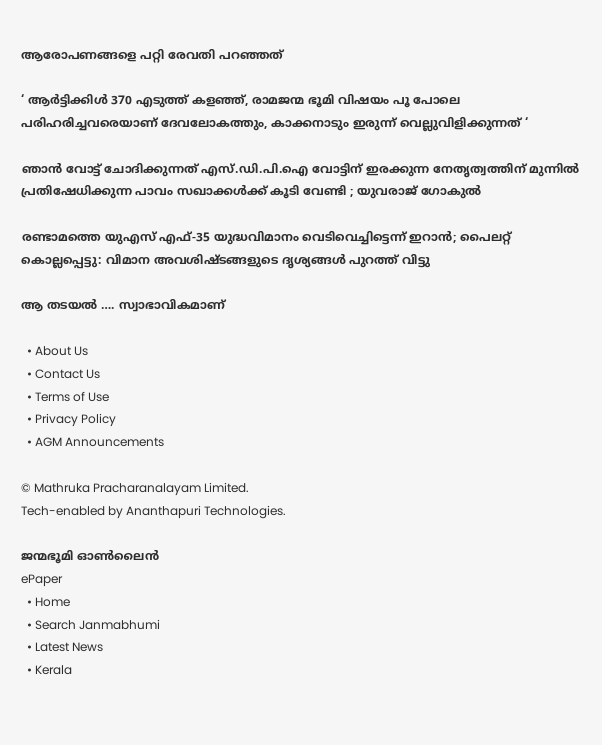ആരോപണങ്ങളെ പറ്റി രേവതി പറഞ്ഞത്

‘ ആർട്ടിക്കിൾ 370 എടുത്ത് കളഞ്ഞ്, രാമജന്മ ഭൂമി വിഷയം പൂ പോലെ പരിഹരിച്ചവരെയാണ് ദേവലോകത്തും, കാക്കനാടും ഇരുന്ന് വെല്ലുവിളിക്കുന്നത് ‘

ഞാന്‍ വോട്ട് ചോദിക്കുന്നത് എസ്.ഡി.പി.ഐ വോട്ടിന് ഇരക്കുന്ന നേതൃത്വത്തിന് മുന്നില്‍ പ്രതിഷേധിക്കുന്ന പാവം സഖാക്കള്‍ക്ക് കൂടി വേണ്ടി ; യുവരാജ് ഗോകുൽ

രണ്ടാമത്തെ യുഎസ് എഫ്-35 യുദ്ധവിമാനം വെടിവെച്ചിട്ടെന്ന് ഇറാൻ; പൈലറ്റ് കൊല്ലപ്പെട്ടു: വിമാന അവശിഷ്ടങ്ങളുടെ ദൃശ്യങ്ങൾ പുറത്ത് വിട്ടു

ആ തടയല്‍ …. സ്വാഭാവികമാണ്

  • About Us
  • Contact Us
  • Terms of Use
  • Privacy Policy
  • AGM Announcements

© Mathruka Pracharanalayam Limited.
Tech-enabled by Ananthapuri Technologies.

ജന്മഭൂമി ഓണ്‍ലൈന്‍
ePaper
  • Home
  • Search Janmabhumi
  • Latest News
  • Kerala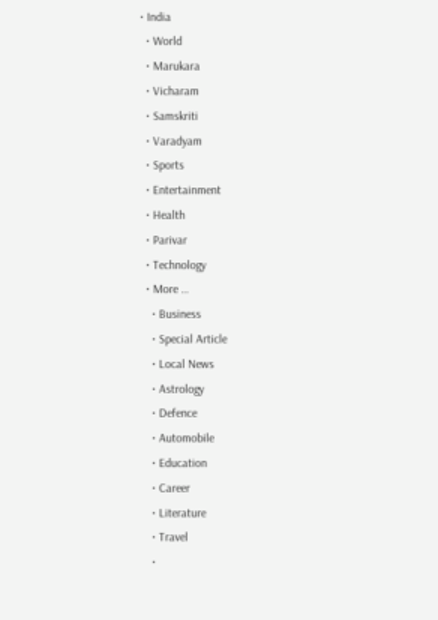• India
  • World
  • Marukara
  • Vicharam
  • Samskriti
  • Varadyam
  • Sports
  • Entertainment
  • Health
  • Parivar
  • Technology
  • More …
    • Business
    • Special Article
    • Local News
    • Astrology
    • Defence
    • Automobile
    • Education
    • Career
    • Literature
    • Travel
    •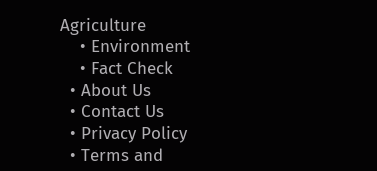Agriculture
    • Environment
    • Fact Check
  • About Us
  • Contact Us
  • Privacy Policy
  • Terms and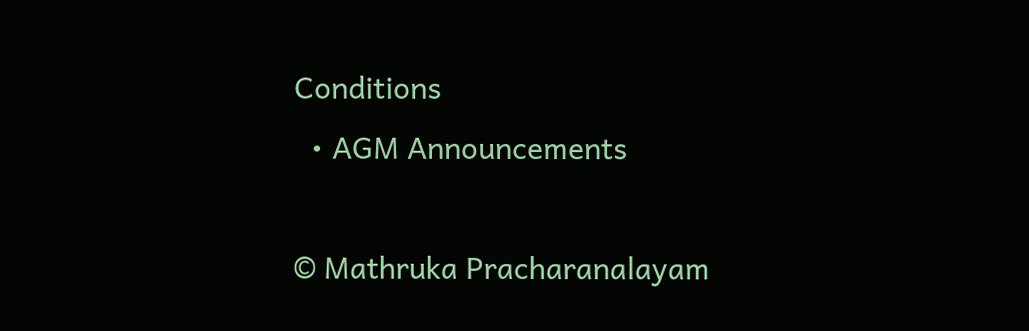Conditions
  • AGM Announcements

© Mathruka Pracharanalayam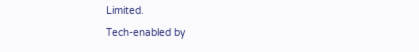Limited.
Tech-enabled by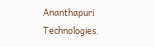Ananthapuri Technologies.